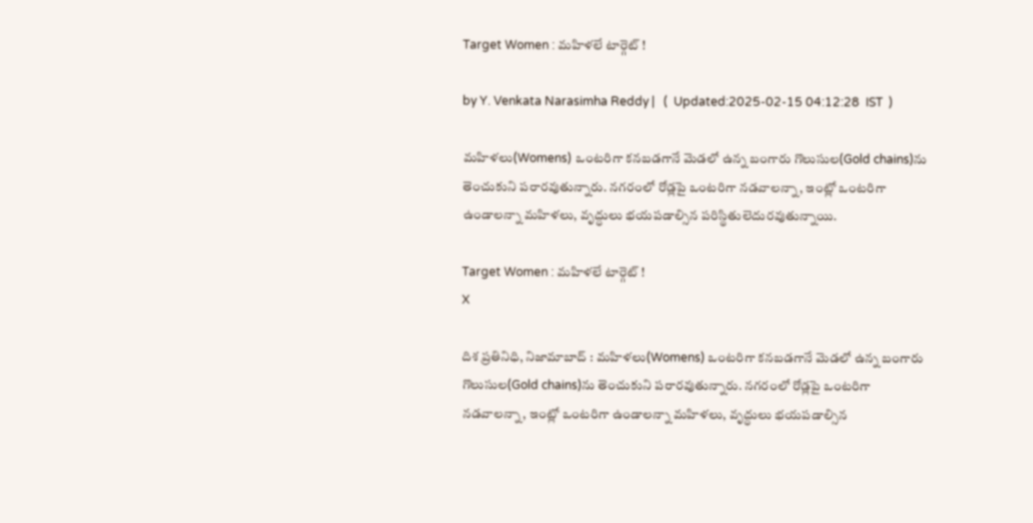Target Women : మహిళలే టార్గెట్‌ !

by Y. Venkata Narasimha Reddy |   (  Updated:2025-02-15 04:12:28  IST  )

మహిళలు(Womens) ఒంటరిగా కనబడగానే మెడలో ఉన్న బంగారు గొలుసుల(Gold chains)ను తెంచుకుని పరారవుతున్నారు. నగరంలో రోడ్లపై ఒంటరిగా నడవాలన్నా, ఇంట్లో ఒంటరిగా ఉండాలన్నా మహిళలు, వృద్ధులు భయపడాల్సిన పరిస్థితులెదురవుతున్నాయి.

Target Women : మహిళలే టార్గెట్‌ !
X

దిశ ప్రతినిధి, నిజామాబాద్ : మహిళలు(Womens) ఒంటరిగా కనబడగానే మెడలో ఉన్న బంగారు గొలుసుల(Gold chains)ను తెంచుకుని పరారవుతున్నారు. నగరంలో రోడ్లపై ఒంటరిగా నడవాలన్నా, ఇంట్లో ఒంటరిగా ఉండాలన్నా మహిళలు, వృద్ధులు భయపడాల్సిన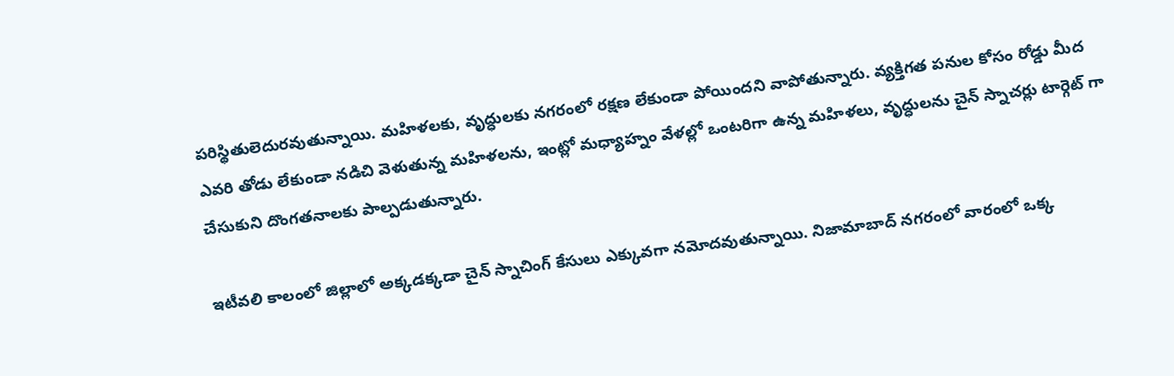పరిస్థితులెదురవుతున్నాయి. మహిళలకు, వృద్ధులకు నగరంలో రక్షణ లేకుండా పోయిందని వాపోతున్నారు. వ్యక్తిగత పనుల కోసం రోడ్డు మీద ఎవరి తోడు లేకుండా నడిచి వెళుతున్న మహిళలను, ఇంట్లో మధ్యాహ్నం వేళల్లో ఒంటరిగా ఉన్న మహిళలు, వృద్ధులను చైన్ స్నాచర్లు టార్గెట్ గా చేసుకుని దొంగతనాలకు పాల్పడుతున్నారు.

ఇటీవలి కాలంలో జిల్లాలో అక్కడక్కడా చైన్ స్నాచింగ్ కేసులు ఎక్కువగా నమోదవుతున్నాయి. నిజామాబాద్ నగరంలో వారంలో ఒక్క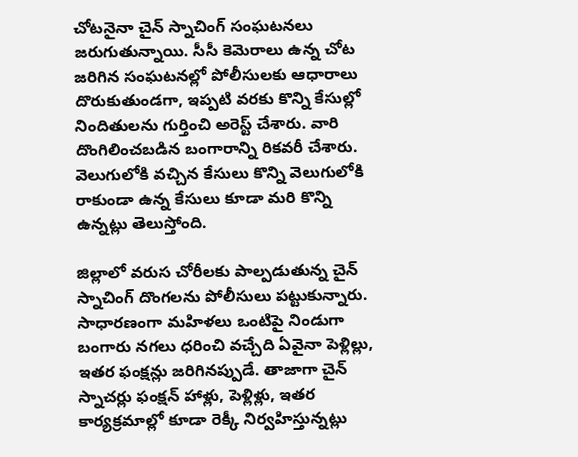చోటనైనా చైన్ స్నాచింగ్ సంఘటనలు జరుగుతున్నాయి. సీసీ కెమెరాలు ఉన్న చోట జరిగిన సంఘటనల్లో పోలీసులకు ఆధారాలు దొరుకుతుండగా, ఇప్పటి వరకు కొన్ని కేసుల్లో నిందితులను గుర్తించి అరెస్ట్ చేశారు. వారి దొంగిలించబడిన బంగారాన్ని రికవరీ చేశారు. వెలుగులోకి వచ్చిన కేసులు కొన్ని వెలుగులోకి రాకుండా ఉన్న కేసులు కూడా మరి కొన్ని ఉన్నట్లు తెలుస్తోంది.

జిల్లాలో వరుస చోరీలకు పాల్పడుతున్న చైన్‌ స్నాచింగ్‌ దొంగలను పోలీసులు పట్టుకున్నారు. సాధారణంగా మహిళలు ఒంటిపై నిండుగా బంగారు నగలు ధరించి వచ్చేది ఏవైనా పెళ్లిల్లు, ఇతర ఫంక్షన్లు జరిగినప్పుడే. తాజాగా చైన్ స్నాచర్లు ఫంక్షన్ హాళ్లు, పెళ్లిళ్లు, ఇతర కార్యక్రమాల్లో కూడా రెక్కీ నిర్వహిస్తున్నట్లు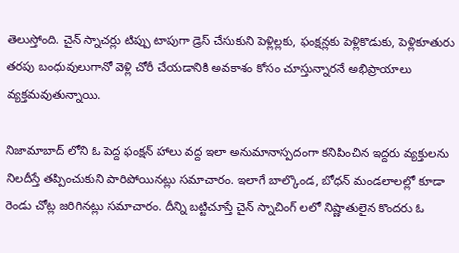తెలుస్తోంది. చైన్ స్నాచర్లు టిప్పు టాపుగా డ్రెస్ చేసుకుని పెళ్లిల్లకు, ఫంక్షన్లకు పెళ్లికొడుకు, పెళ్లికూతురు తరపు బంధువులుగానో వెళ్లి చోరీ చేయడానికి అవకాశం కోసం చూస్తున్నారనే అభిప్రాయాలు వ్యక్తమవుతున్నాయి.

నిజామాబాద్ లోని ఓ పెద్ద ఫంక్షన్ హాలు వద్ద ఇలా అనుమానాస్పదంగా కనిపించిన ఇద్దరు వ్యక్తులను నిలదీస్తే తప్పించుకుని పారిపోయినట్లు సమాచారం. ఇలాగే బాల్కొండ, బోధన్ మండలాలల్లో కూడా రెండు చోట్ల జరిగినట్లు సమాచారం. దీన్ని బట్టిచూస్తే చైన్ స్నాచింగ్ లలో నిష్ణాతులైన కొందరు ఓ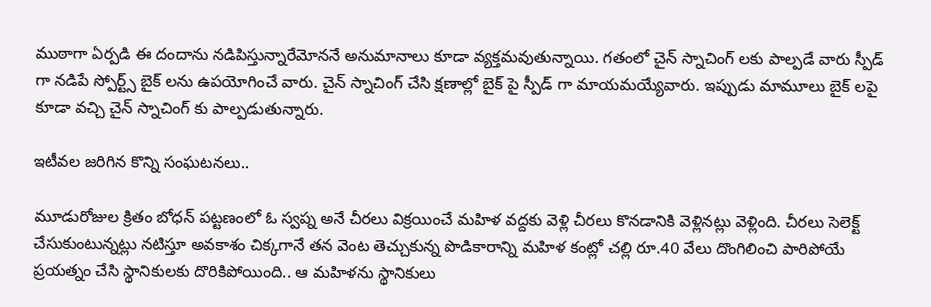ముఠాగా ఏర్పడి ఈ దందాను నడిపిస్తున్నారేమోననే అనుమానాలు కూడా వ్యక్తమవుతున్నాయి. గతంలో చైన్ స్నాచింగ్ లకు పాల్పడే వారు స్పీడ్ గా నడిపే స్పోర్ట్స్ బైక్ లను ఉపయోగించే వారు. చైన్ స్నాచింగ్ చేసి క్షణాల్లో బైక్ పై స్పీడ్ గా మాయమయ్యేవారు. ఇప్పుడు మామూలు బైక్ లపై కూడా వచ్చి చైన్ స్నాచింగ్ కు పాల్పడుతున్నారు.

ఇటీవల జరిగిన కొన్ని సంఘటనలు..

మూడురోజుల క్రితం బోధన్ పట్టణంలో ఓ స్వప్న అనే చీరలు విక్రయించే మహిళ వద్దకు వెళ్లి చీరలు కొనడానికి వెళ్లినట్లు వెళ్లింది. చీరలు సెలెక్ట్ చేసుకుంటున్నట్లు నటిస్తూ అవకాశం చిక్కగానే తన వెంట తెచ్చుకున్న పొడికారాన్ని మహిళ కంట్లో చల్లి రూ.40 వేలు దొంగిలించి పారిపోయే ప్రయత్నం చేసి స్థానికులకు దొరికిపోయింది.. ఆ మహిళను స్థానికులు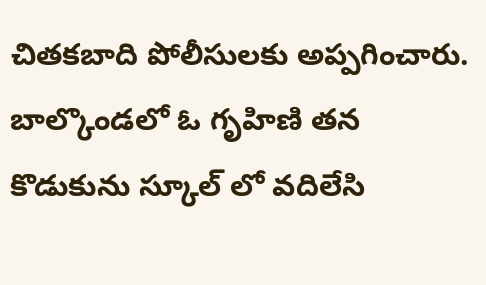చితకబాది పోలీసులకు అప్పగించారు. బాల్కొండలో ఓ గృహిణి తన కొడుకును స్కూల్ లో వదిలేసి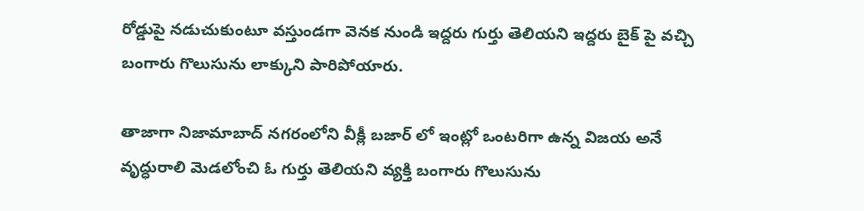రోడ్డుపై నడుచుకుంటూ వస్తుండగా వెనక నుండి ఇద్దరు గుర్తు తెలియని ఇద్దరు బైక్ పై వచ్చి బంగారు గొలుసును లాక్కుని పారిపోయారు.

తాజాగా నిజామాబాద్ నగరంలోని వీక్లీ బజార్ లో ఇంట్లో ఒంటరిగా ఉన్న విజయ అనే వృద్ధురాలి మెడలోంచి ఓ గుర్తు తెలియని వ్యక్తి బంగారు గొలుసును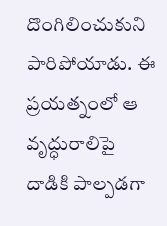దొంగిలించుకుని పారిపోయాడు. ఈ ప్రయత్నంలో ఆ వృద్ధురాలిపై దాడికి పాల్పడగా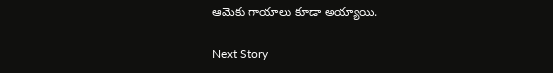ఆమెకు గాయాలు కూడా అయ్యాయి.

Next Story